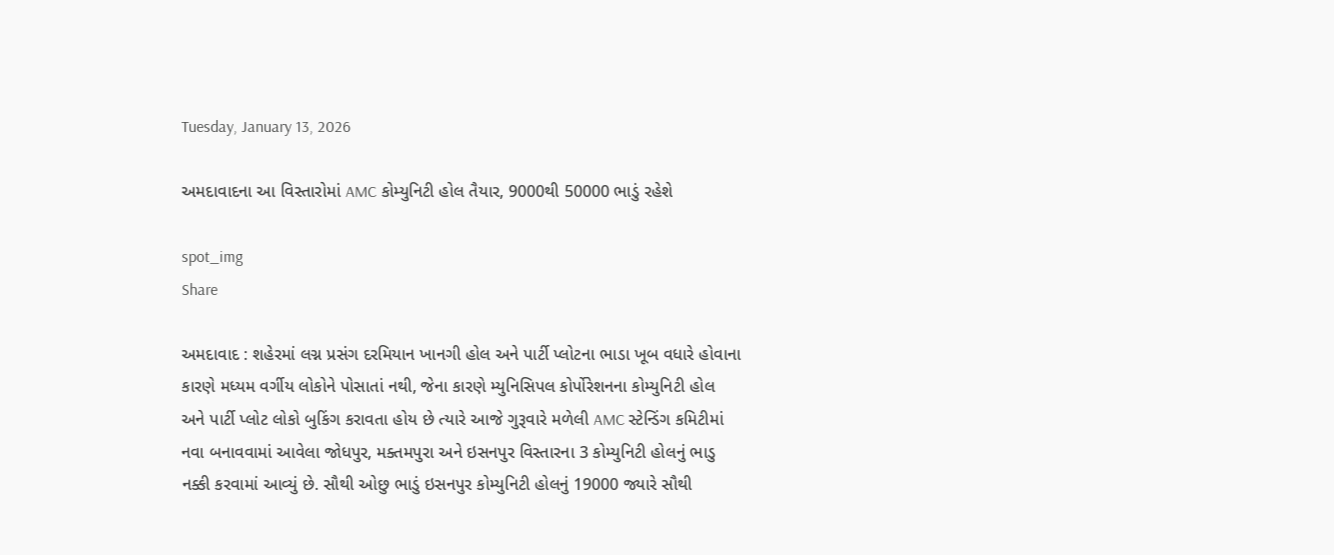Tuesday, January 13, 2026

અમદાવાદના આ વિસ્તારોમાં AMC કોમ્યુનિટી હોલ તૈયાર, 9000થી 50000 ભાડું રહેશે

spot_img
Share

અમદાવાદ : શહેરમાં લગ્ન પ્રસંગ દરમિયાન ખાનગી હોલ અને પાર્ટી પ્લોટના ભાડા ખૂબ વધારે હોવાના કારણે મધ્યમ વર્ગીય લોકોને પોસાતાં નથી, જેના કારણે મ્યુનિસિપલ કોર્પોરેશનના કોમ્યુનિટી હોલ અને પાર્ટી પ્લોટ લોકો બુકિંગ કરાવતા હોય છે ત્યારે આજે ગુરૂવારે મળેલી AMC સ્ટેન્ડિંગ કમિટીમાં નવા બનાવવામાં આવેલા જોધપુર, મક્તમપુરા અને ઇસનપુર વિસ્તારના 3 કોમ્યુનિટી હોલનું ભાડુ નક્કી કરવામાં આવ્યું છે. સૌથી ઓછુ ભાડું ઇસનપુર કોમ્યુનિટી હોલનું 19000 જ્યારે સૌથી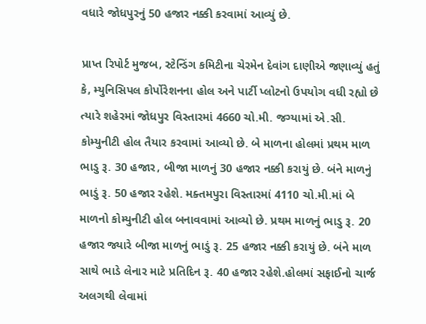વધારે જોધપુરનું 50 હજાર નક્કી કરવામાં આ‌વ્યું છે.

પ્રાપ્ત રિપોર્ટ મુજબ, સ્ટેન્ડિંગ કમિટીના ચેરમેન દેવાંગ દાણીએ જણાવ્યું હતું કે, મ્યુનિસિપલ કોર્પોરેશનના હોલ અને પાર્ટી પ્લોટનો ઉપયોગ વધી રહ્યો છે ત્યારે શહેરમાં જોધપુર વિસ્તારમાં 4660 ચો.મી. જગ્યામાં એ.સી. કોમ્યુનીટી હોલ તૈયાર કરવામાં આવ્યો છે. બે માળના હોલમાં પ્રથમ માળ ભાડુ રૂ. 30 હજાર, બીજા માળનું 30 હજાર નક્કી કરાયું છે. બંને માળનું ભાડું રૂ. 50 હજાર રહેશે. મક્તમપુરા વિસ્તારમાં 4110 ચો.મી.માં બે માળનો કોમ્યુનીટી હોલ બનાવવામાં આવ્યો છે. પ્રથમ માળનું ભાડુ રૂ. 20 હજાર જ્યારે બીજા માળનું ભાડું રૂ. 25 હજાર નક્કી કરાયું છે. બંને માળ સાથે ભાડે લેનાર માટે પ્રતિદિન રૂ. 40 હજાર રહેશે.હોલમાં સફાઈનો ચાર્જ અલગથી લેવામાં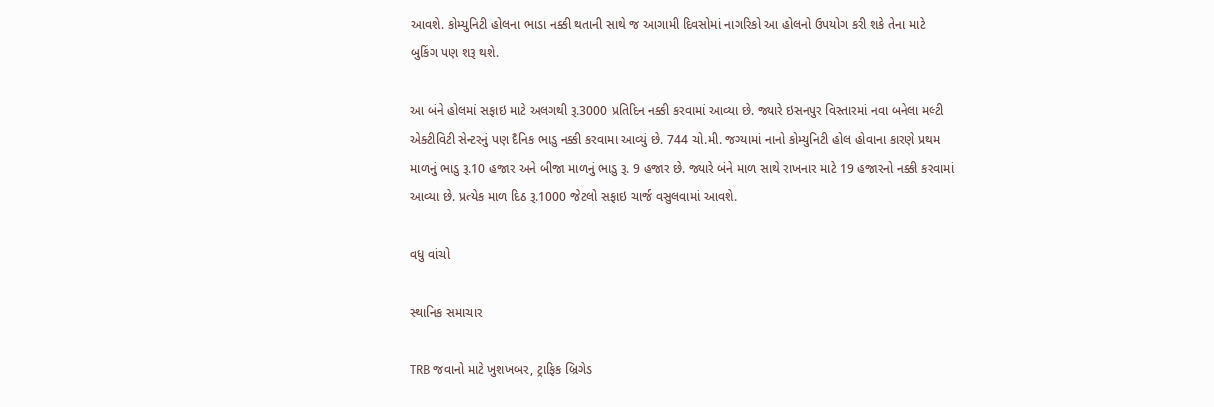આવશે. કોમ્યુનિટી હોલના ભાડા નક્કી થતાની સાથે જ આગામી દિવસોમાં નાગરિકો આ હોલનો ઉપયોગ કરી શકે તેના માટે બુકિંગ પણ શરૂ થશે.

આ બંને હોલમાં સફાઇ માટે અલગથી રૂ.3000 પ્રતિદિન નક્કી કરવામાં આવ્યા છે. જ્યારે ઇસનપુર વિસ્તારમાં નવા બનેલા મલ્ટી એક્ટીવિટી સેન્ટરનું પણ દૈનિક ભાડુ નક્કી કરવામા આવ્યું છે. 744 ચો.મી. જગ્યામાં નાનો કોમ્યુનિટી હોલ હોવાના કારણે પ્રથમ માળનું ભાડુ રૂ.10 હજાર અને બીજા માળનું ભાડુ રૂ. 9 હજાર છે. જ્યારે બંને માળ સાથે રાખનાર માટે 19 હજારનો નક્કી કરવામાં આવ્યા છે. પ્રત્યેક માળ દિઠ રૂ.1000 જેટલો સફાઇ ચાર્જ વસુલવામાં આ‌વશે.

વધુ વાંચો

સ્થાનિક સમાચાર

TRB જવાનો માટે ખુશખબર, ટ્રાફિક બ્રિગેડ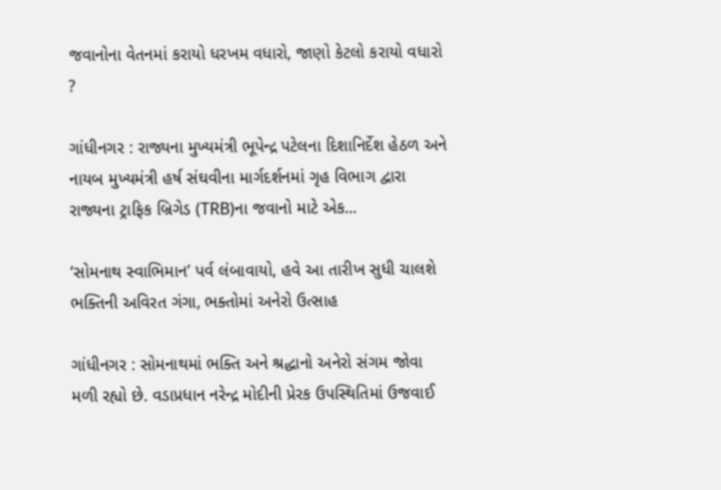જવાનોના વેતનમાં કરાયો ધરખમ વધારો, જાણો કેટલો કરાયો વધારો ?

ગાંધીનગર : રાજ્યના મુખ્યમંત્રી ભૂપેન્દ્ર પટેલના દિશાનિર્દેશ હેઠળ અને નાયબ મુખ્યમંત્રી હર્ષ સંઘવીના માર્ગદર્શનમાં ગૃહ વિભાગ દ્વારા રાજ્યના ટ્રાફિક બ્રિગેડ (TRB)ના જવાનો માટે એક...

‘સોમનાથ સ્વાભિમાન’ પર્વ લંબાવાયો, હવે આ તારીખ સુધી ચાલશે ભક્તિની અવિરત ગંગા, ભક્તોમાં અનેરો ઉત્સાહ

ગાંધીનગર : સોમનાથમાં ભક્તિ અને શ્રદ્ધાનો અનેરો સંગમ જોવા મળી રહ્યો છે. વડાપ્રધાન નરેન્દ્ર મોદીની પ્રેરક ઉપસ્થિતિમાં ઉજવાઈ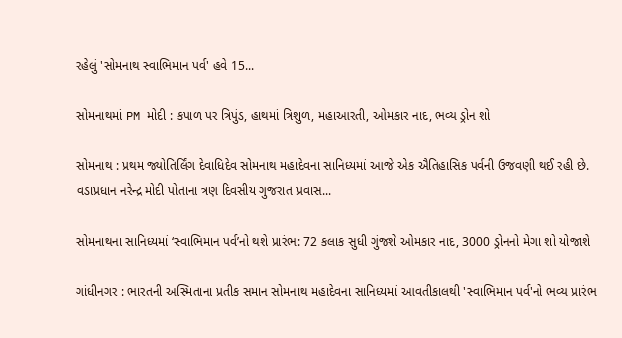રહેલું 'સોમનાથ સ્વાભિમાન પર્વ' હવે 15...

સોમનાથમાં PM મોદી : કપાળ પર ત્રિપુંડ, હાથમાં ત્રિશુળ, મહાઆરતી, ઓમકાર નાદ, ભવ્ય ડ્રોન શો

સોમનાથ : પ્રથમ જ્યોતિર્લિંગ દેવાધિદેવ સોમનાથ મહાદેવના સાનિધ્યમાં આજે એક ઐતિહાસિક પર્વની ઉજવણી થઈ રહી છે. વડાપ્રધાન નરેન્દ્ર મોદી પોતાના ત્રણ દિવસીય ગુજરાત પ્રવાસ...

સોમનાથના સાનિધ્યમાં ‘સ્વાભિમાન પર્વ’નો થશે પ્રારંભ: 72 કલાક સુધી ગુંજશે ઓમકાર નાદ, 3000 ડ્રોનનો મેગા શો યોજાશે

ગાંધીનગર : ભારતની અસ્મિતાના પ્રતીક સમાન સોમનાથ મહાદેવના સાનિધ્યમાં આવતીકાલથી 'સ્વાભિમાન પર્વ'નો ભવ્ય પ્રારંભ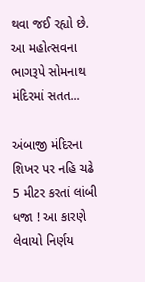થવા જઈ રહ્યો છે. આ મહોત્સવના ભાગરૂપે સોમનાથ મંદિરમાં સતત...

અંબાજી મંદિરના શિખર પર નહિ ચઢે 5 મીટર કરતાં લાંબી ધજા ! આ કારણે લેવાયો નિર્ણય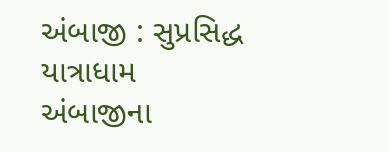અંબાજી : સુપ્રસિદ્ધ યાત્રાધામ અંબાજીના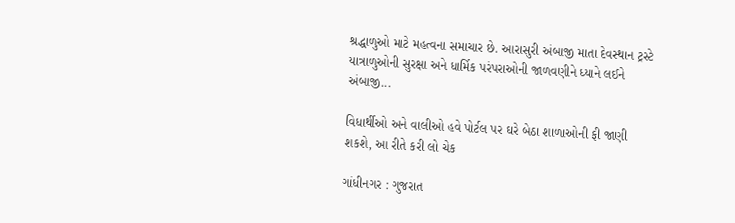શ્રદ્ધાળુઓ માટે મહત્વના સમાચાર છે. આરાસુરી અંબાજી માતા દેવસ્થાન ટ્રસ્ટે યાત્રાળુઓની સુરક્ષા અને ધાર્મિક પરંપરાઓની જાળવણીને ધ્યાને લઈને અંબાજી...

વિધાર્થીઓ અને વાલીઓ હવે પોર્ટલ પર ઘરે બેઠા શાળાઓની ફી જાણી શકશે, આ રીતે કરી લો ચેક

ગાંધીનગર : ગુજરાત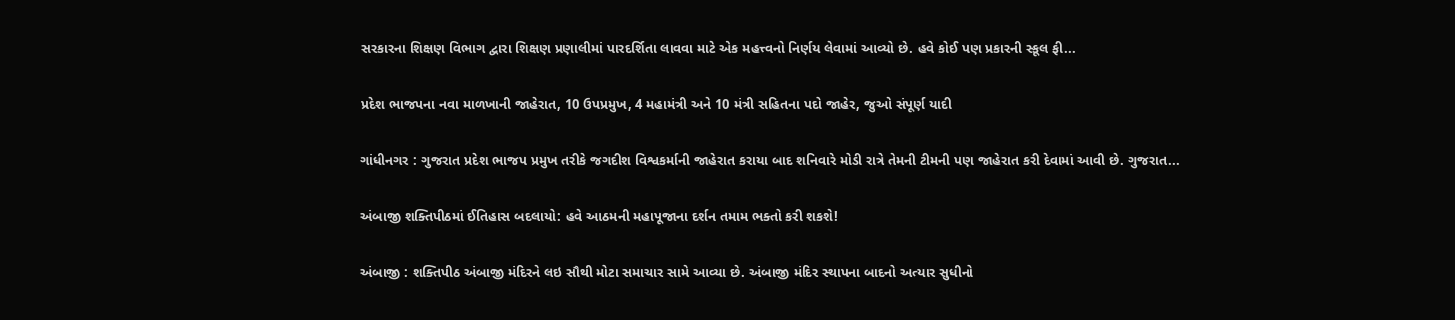સરકારના શિક્ષણ વિભાગ દ્વારા શિક્ષણ પ્રણાલીમાં પારદર્શિતા લાવવા માટે એક મહત્ત્વનો નિર્ણય લેવામાં આવ્યો છે. હવે કોઈ પણ પ્રકારની સ્કૂલ ફી...

પ્રદેશ ભાજપના નવા માળખાની જાહેરાત, 10 ઉપપ્રમુખ, 4 મહામંત્રી અને 10 મંત્રી સહિતના પદો જાહેર, જુઓ સંપૂર્ણ યાદી

ગાંધીનગર : ગુજરાત પ્રદેશ ભાજપ પ્રમુખ તરીકે જગદીશ વિશ્વકર્માની જાહેરાત કરાયા બાદ શનિવારે મોડી રાત્રે તેમની ટીમની પણ જાહેરાત કરી દેવામાં આવી છે. ગુજરાત...

અંબાજી શક્તિપીઠમાં ઈતિહાસ બદલાયો: હવે આઠમની મહાપૂજાના દર્શન તમામ ભક્તો કરી શકશે!

અંબાજી : શક્તિપીઠ અંબાજી મંદિરને લઇ સૌથી મોટા સમાચાર સામે આવ્યા છે. અંબાજી મંદિર સ્થાપના બાદનો અત્યાર સુધીનો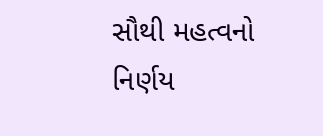સૌથી મહત્વનો નિર્ણય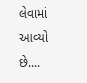લેવામાં આવ્યો છે....